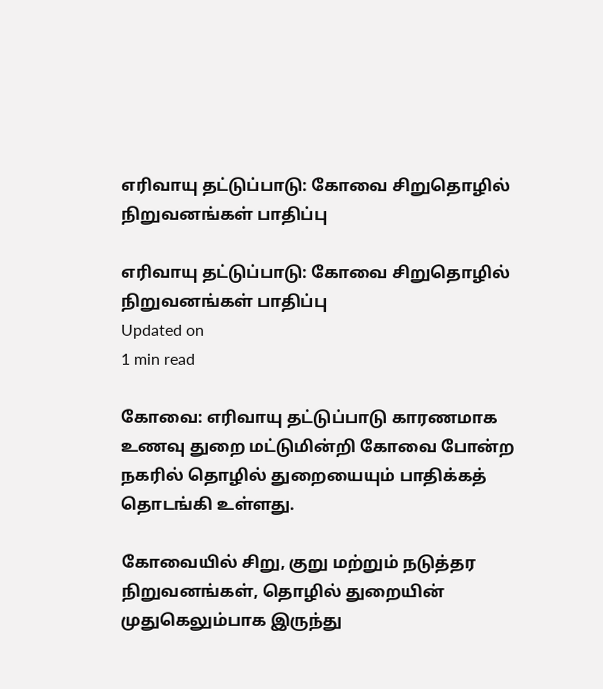எரிவாயு தட்டுப்பாடு: கோவை சிறுதொழில் நிறுவனங்கள் பாதிப்பு

எரிவாயு தட்டுப்பாடு: கோவை சிறுதொழில் நிறுவனங்கள் பாதிப்பு
Updated on
1 min read

கோவை: எரிவாயு தட்டுப்பாடு காரணமாக உணவு துறை மட்டுமின்றி கோவை போன்ற நகரில் தொழில் துறையையும் பாதிக்கத் தொடங்கி உள்ளது.

கோவையில் சிறு, குறு மற்றும் நடுத்தர நிறுவனங்கள், தொழில் துறையின் முதுகெலும்பாக இருந்து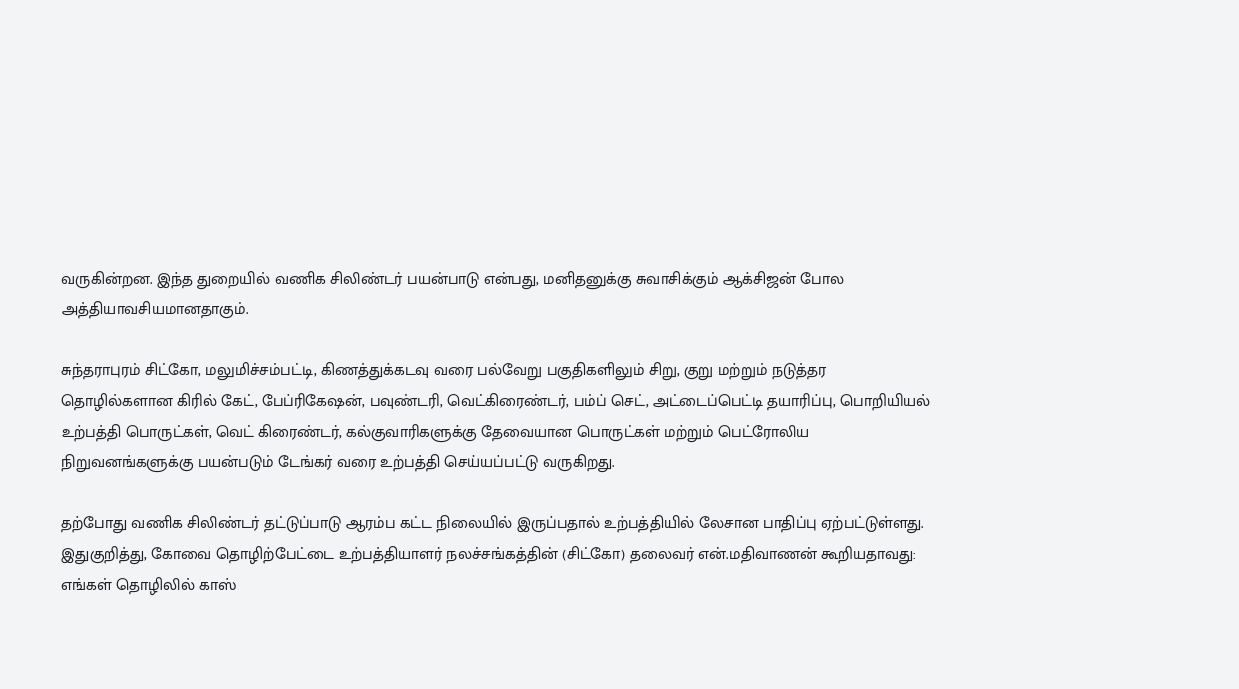வருகின்றன. இந்த துறையில் வணிக சிலிண்டர் பயன்பாடு என்பது, மனிதனுக்கு சுவாசிக்கும் ஆக்சிஜன் போல அத்தியாவசியமானதாகும்.

சுந்தராபுரம் சிட்கோ, மலுமிச்சம்பட்டி, கிணத்துக்கடவு வரை பல்வேறு பகுதிகளிலும் சிறு, குறு மற்றும் நடுத்தர தொழில்களான கிரில் கேட், பேப்ரிகேஷன், பவுண்டரி, வெட்கிரைண்டர், பம்ப் செட், அட்டைப்பெட்டி தயாரிப்பு, பொறியியல் உற்பத்தி பொருட்கள், வெட் கிரைண்டர், கல்குவாரிகளுக்கு தேவையான பொருட்கள் மற்றும் பெட்ரோலிய நிறுவனங்களுக்கு பயன்படும் டேங்கர் வரை உற்பத்தி செய்யப்பட்டு வருகிறது.

தற்போது வணிக சிலிண்டர் தட்டுப்பாடு ஆரம்ப கட்ட நிலையில் இருப்பதால் உற்பத்தியில் லேசான பாதிப்பு ஏற்பட்டுள்ளது. இதுகுறித்து, கோவை தொழிற்பேட்டை உற்பத்தியாளர் நலச்சங்கத்தின் (சிட்கோ) தலைவர் என்.மதிவாணன் கூறியதாவது: எங்கள் தொழிலில் காஸ்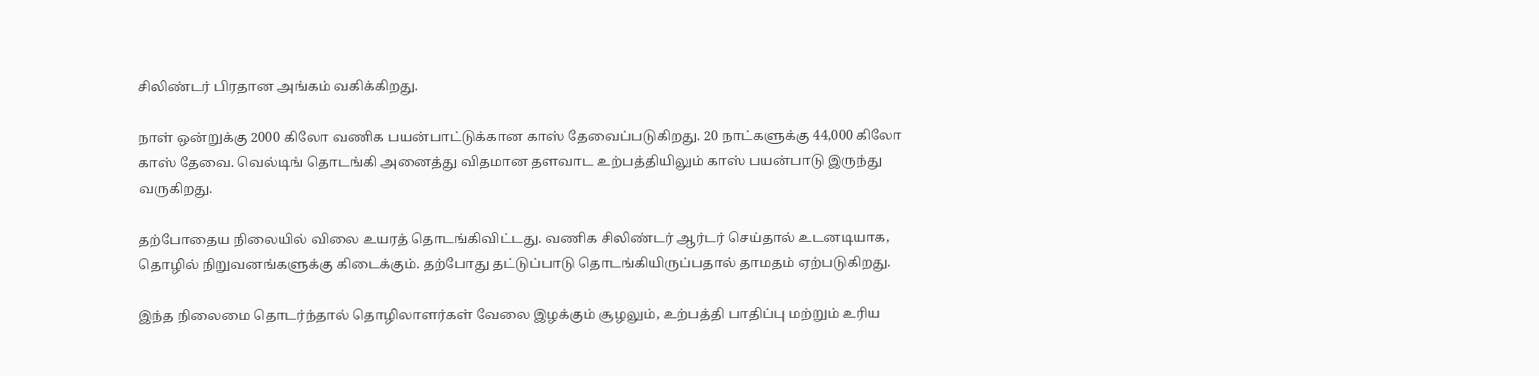சிலிண்டர் பிரதான அங்கம் வகிக்கிறது.

நாள் ஒன்றுக்கு 2000 கிலோ வணிக பயன்பாட்டுக்கான காஸ் தேவைப்படுகிறது. 20 நாட்களுக்கு 44,000 கிலோ காஸ் தேவை. வெல்டிங் தொடங்கி அனைத்து விதமான தளவாட உற்பத்தியிலும் காஸ் பயன்பாடு இருந்து வருகிறது.

தற்போதைய நிலையில் விலை உயரத் தொடங்கிவிட்டது. வணிக சிலிண்டர் ஆர்டர் செய்தால் உடனடியாக, தொழில் நிறுவனங்களுக்கு கிடைக்கும். தற்போது தட்டுப்பாடு தொடங்கியிருப்பதால் தாமதம் ஏற்படுகிறது.

இந்த நிலைமை தொடர்ந்தால் தொழிலாளர்கள் வேலை இழக்கும் சூழலும், உற்பத்தி பாதிப்பு மற்றும் உரிய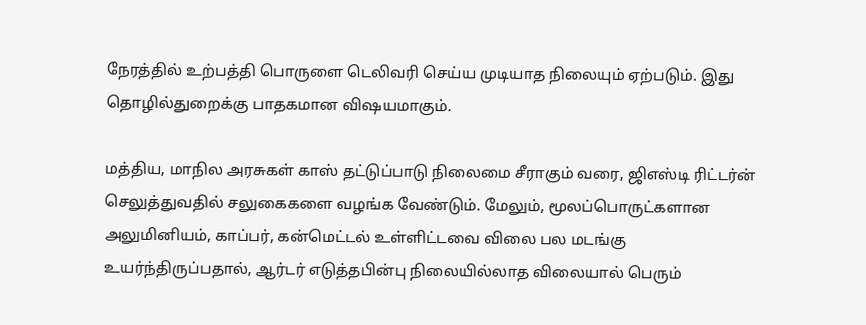நேரத்தில் உற்பத்தி பொருளை டெலிவரி செய்ய முடியாத நிலையும் ஏற்படும். இது தொழில்துறைக்கு பாதகமான விஷயமாகும்.

மத்திய, மாநில அரசுகள் காஸ் தட்டுப்பாடு நிலைமை சீராகும் வரை, ஜிஎஸ்டி ரிட்டர்ன் செலுத்துவதில் சலுகைகளை வழங்க வேண்டும். மேலும், மூலப்பொருட்களான அலுமினியம், காப்பர், கன்மெட்டல் உள்ளிட்டவை விலை பல மடங்கு உயர்ந்திருப்பதால், ஆர்டர் எடுத்தபின்பு நிலையில்லாத விலையால் பெரும்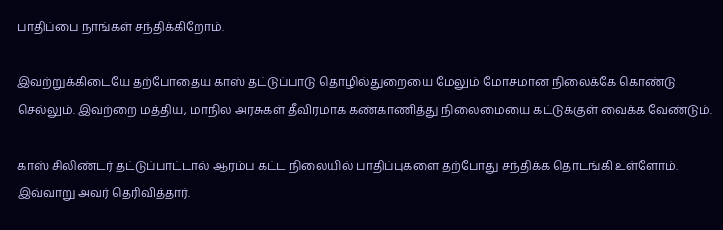பாதிப்பை நாங்கள் சந்திக்கிறோம்.

இவற்றுக்கிடையே தற்போதைய காஸ் தட்டுப்பாடு தொழில்துறையை மேலும் மோசமான நிலைக்கே கொண்டு செல்லும். இவற்றை மத்திய, மாநில அரசுகள் தீவிரமாக கண்காணித்து நிலைமையை கட்டுக்குள் வைக்க வேண்டும்.

காஸ் சிலிண்டர் தட்டுப்பாட்டால் ஆரம்ப கட்ட நிலையில் பாதிப்புகளை தற்போது சந்திக்க தொடங்கி உள்ளோம். இவ்வாறு அவர் தெரிவித்தார்.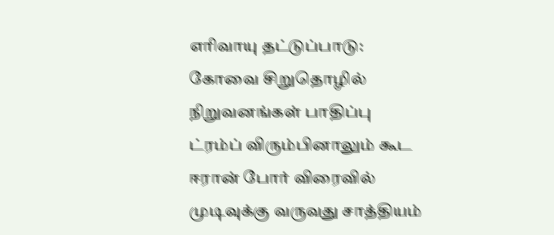எரிவாயு தட்டுப்பாடு: கோவை சிறுதொழில் நிறுவனங்கள் பாதிப்பு
ட்ரம்ப் விரும்பினாலும் கூட ஈரான் போர் விரைவில் முடிவுக்கு வருவது சாத்தியம்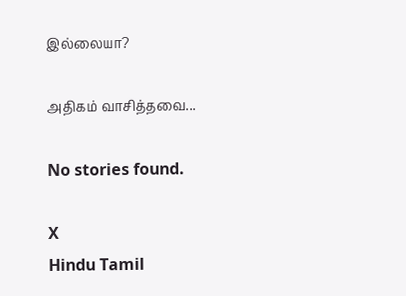இல்லையா?

அதிகம் வாசித்தவை...

No stories found.

X
Hindu Tamil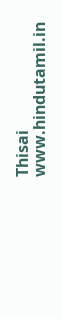Thisai
www.hindutamil.in